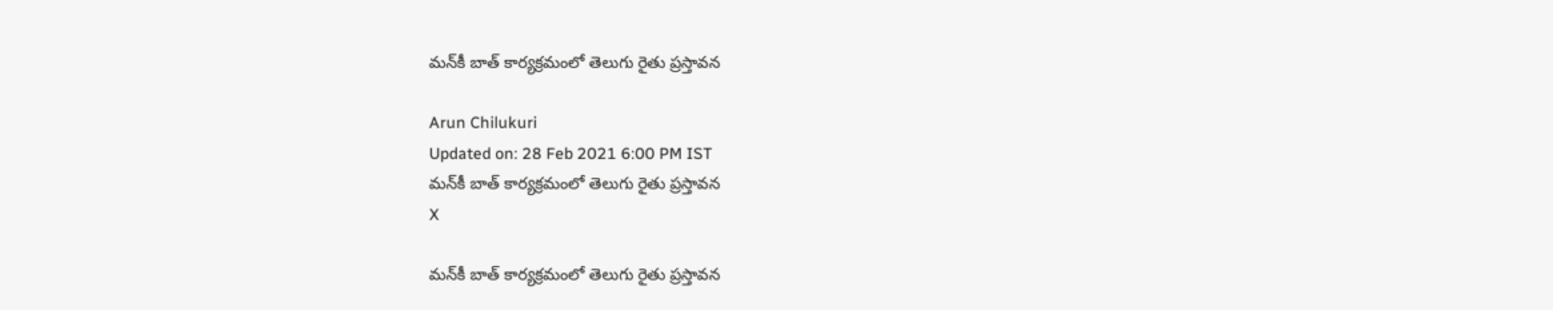మన్‌కీ బాత్‌ కార్యక్రమంలో తెలుగు రైతు ప్రస్తావన

Arun Chilukuri
Updated on: 28 Feb 2021 6:00 PM IST
మన్‌కీ బాత్‌ కార్యక్రమంలో తెలుగు రైతు ప్రస్తావన
X

మన్‌కీ బాత్‌ కార్యక్రమంలో తెలుగు రైతు ప్రస్తావన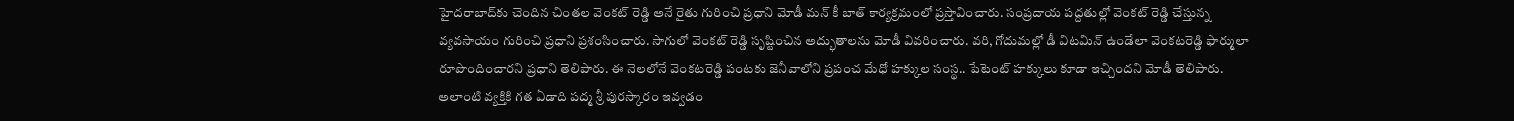హైదరాబాద్‌కు చెందిన చింతల వెంకట్ రెడ్డి అనే రైతు గురించి ప్రధాని మోడీ మన్‌ కీ బాత్‌ కార్యక్రమంలో ప్రస్తావించారు. సంప్రదాయ పద్దతుల్లో వెంకట్‌ రెడ్డి చేస్తున్న వ్యవసాయం గురించి ప్రధాని ప్రశంసించారు. సాగులో వెంకట్ రెడ్డి సృష్టించిన అద్భుతాలను మోడీ వివరించారు. వరి, గోదుమల్లో డీ విటమిన్‌ ఉండేలా వెంకటరెడ్డి ఫార్ములా రూపొందించారని ప్రధాని తెలిపారు. ఈ నెలలోనే వెంకటరెడ్డి పంటకు జెనీవాలోని ప్రపంచ మేధో హక్కుల సంస్థ.. పేటెంట్ హక్కులు కూడా ఇచ్చిందని మోడీ తెలిపారు. అలాంటి వ్యక్తికి గత ఏడాది పద్మ శ్రీ పురస్కారం ఇవ్వడం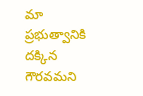మా ప్రభుత్వానికి దక్కిన గౌరవమని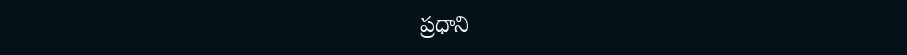ప్రధాని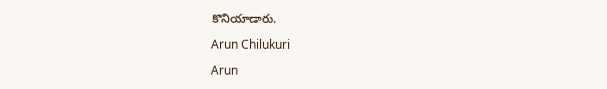కొనియాడారు.

Arun Chilukuri

Arun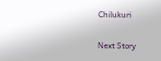Chilukuri

Next Story